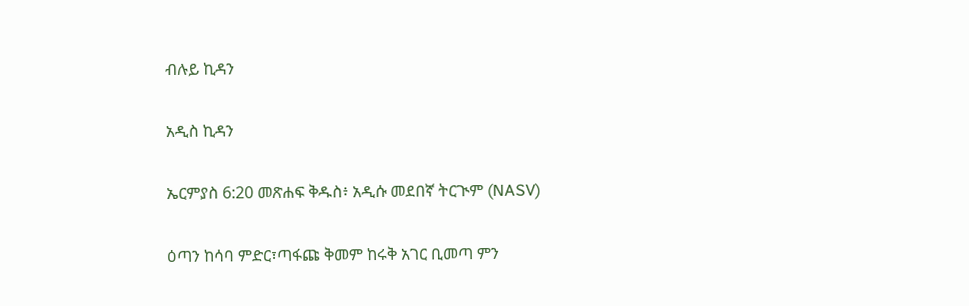ብሉይ ኪዳን

አዲስ ኪዳን

ኤርምያስ 6:20 መጽሐፍ ቅዱስ፥ አዲሱ መደበኛ ትርጒም (NASV)

ዕጣን ከሳባ ምድር፣ጣፋጩ ቅመም ከሩቅ አገር ቢመጣ ምን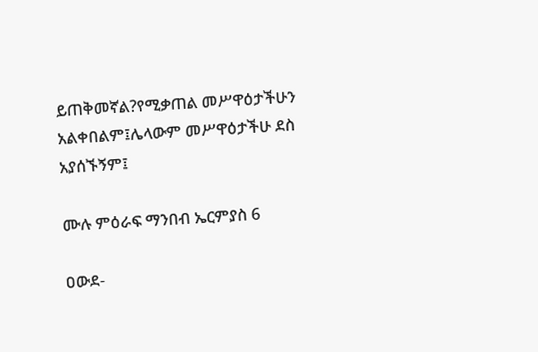ይጠቅመኛል?የሚቃጠል መሥዋዕታችሁን አልቀበልም፤ሌላውም መሥዋዕታችሁ ደስ አያሰኙኝም፤

ሙሉ ምዕራፍ ማንበብ ኤርምያስ 6

ዐውደ-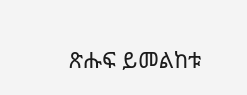ጽሑፍ ይመልከቱ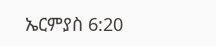ኤርምያስ 6:20